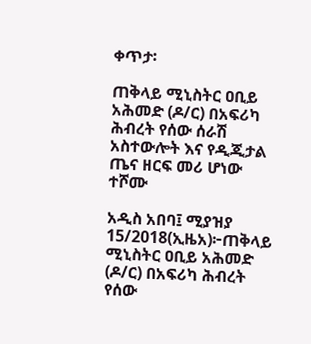ቀጥታ፡

ጠቅላይ ሚኒስትር ዐቢይ አሕመድ (ዶ/ር) በአፍሪካ ሕብረት የሰው ሰራሽ አስተውሎት እና የዲጂታል ጤና ዘርፍ መሪ ሆነው ተሾሙ

አዲስ አበባ፤ ሚያዝያ 15/2018(ኢዜአ)፦ጠቅላይ ሚኒስትር ዐቢይ አሕመድ (ዶ/ር) በአፍሪካ ሕብረት የሰው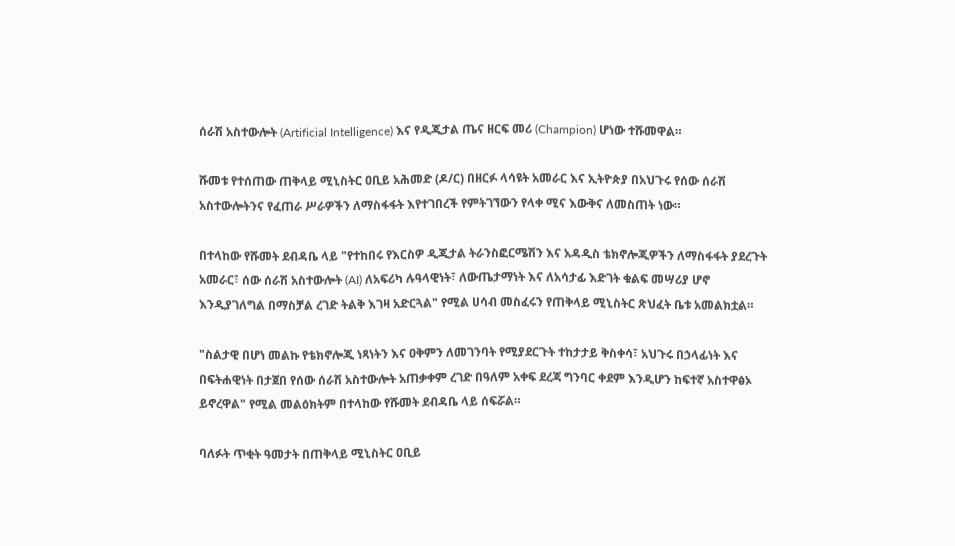ሰራሽ አስተውሎት (Artificial Intelligence) እና የዲጂታል ጤና ዘርፍ መሪ (Champion) ሆነው ተሹመዋል።

ሹመቱ የተሰጠው ጠቅላይ ሚኒስትር ዐቢይ አሕመድ (ዶ/ር) በዘርፉ ላሳዩት አመራር እና ኢትዮጵያ በአህጉሩ የሰው ሰራሽ አስተውሎትንና የፈጠራ ሥራዎችን ለማስፋፋት እየተገበረች የምትገኘውን የላቀ ሚና እውቅና ለመስጠት ነው።

በተላከው የሹመት ደብዳቤ ላይ "የተከበሩ የእርስዎ ዲጂታል ትራንስፎርሜሽን እና አዳዲስ ቴክኖሎጂዎችን ለማስፋፋት ያደረጉት አመራር፣ ሰው ሰራሽ አስተውሎት (AI) ለአፍሪካ ሉዓላዊነት፣ ለውጤታማነት እና ለአሳታፊ እድገት ቁልፍ መሣሪያ ሆኖ እንዲያገለግል በማስቻል ረገድ ትልቅ እገዛ አድርጓል" የሚል ሀሳብ መስፈሩን የጠቅላይ ሚኒስትር ጽህፈት ቤቱ አመልክቷል።

"ስልታዊ በሆነ መልኩ የቴክኖሎጂ ነጻነትን እና ዐቅምን ለመገንባት የሚያደርጉት ተከታታይ ቅስቀሳ፣ አህጉሩ በኃላፊነት እና በፍትሐዊነት በታጀበ የሰው ሰራሽ አስተውሎት አጠቃቀም ረገድ በዓለም አቀፍ ደረጃ ግንባር ቀደም እንዲሆን ከፍተኛ አስተዋፅኦ ይኖረዋል" የሚል መልዕክትም በተላከው የሹመት ደብዳቤ ላይ ሰፍሯል።

ባለፉት ጥቂት ዓመታት በጠቅላይ ሚኒስትር ዐቢይ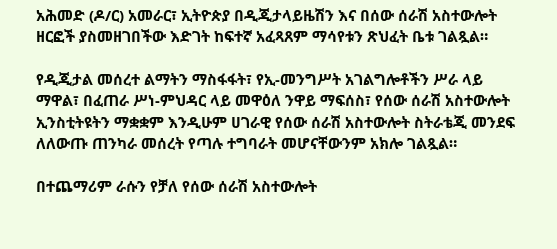አሕመድ (ዶ/ር) አመራር፣ ኢትዮጵያ በዲጂታላይዜሽን እና በሰው ሰራሽ አስተውሎት ዘርፎች ያስመዘገበችው እድገት ከፍተኛ አፈጻጸም ማሳየቱን ጽህፈት ቤቱ ገልጿል።

የዲጂታል መሰረተ ልማትን ማስፋፋት፣ የኢ-መንግሥት አገልግሎቶችን ሥራ ላይ ማዋል፣ በፈጠራ ሥነ-ምህዳር ላይ መዋዕለ ንዋይ ማፍሰስ፣ የሰው ሰራሽ አስተውሎት ኢንስቲትዩትን ማቋቋም እንዲሁም ሀገራዊ የሰው ሰራሽ አስተውሎት ስትራቴጂ መንደፍ ለለውጡ ጠንካራ መሰረት የጣሉ ተግባራት መሆናቸውንም አክሎ ገልጿል።

በተጨማሪም ራሱን የቻለ የሰው ሰራሽ አስተውሎት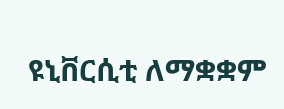ዩኒቨርሲቲ ለማቋቋም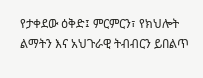የታቀደው ዕቅድ፤ ምርምርን፣ የክህሎት ልማትን እና አህጉራዊ ትብብርን ይበልጥ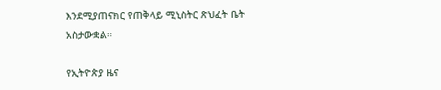እንደሚያጠናክር የጠቅላይ ሚኒስትር ጽህፈት ቤት አስታውቋል።

የኢትዮጵያ ዜና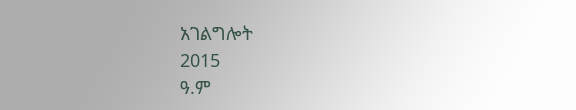አገልግሎት
2015
ዓ.ም